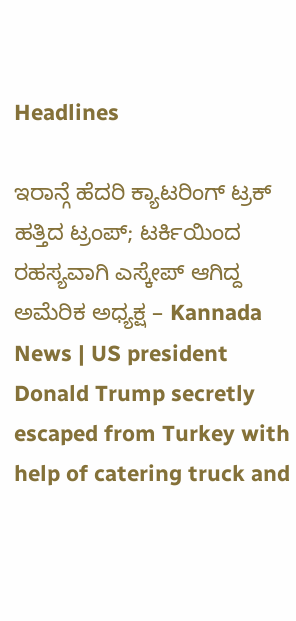Headlines

ಇರಾನ್ಗೆ ಹೆದರಿ ಕ್ಯಾಟರಿಂಗ್ ಟ್ರಕ್ ಹತ್ತಿದ ಟ್ರಂಪ್; ಟರ್ಕಿಯಿಂದ ರಹಸ್ಯವಾಗಿ ಎಸ್ಕೇಪ್ ಆಗಿದ್ದ ಅಮೆರಿಕ ಅಧ್ಯಕ್ಷ – Kannada News | US president Donald Trump secretly escaped from Turkey with help of catering truck and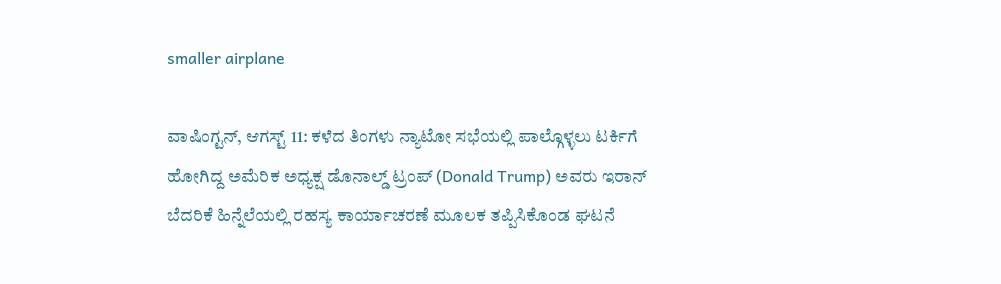smaller airplane

ವಾಷಿಂಗ್ಟನ್, ಆಗಸ್ಟ್ 11: ಕಳೆದ ತಿಂಗಳು ನ್ಯಾಟೋ ಸಭೆಯಲ್ಲಿ ಪಾಲ್ಗೊಳ್ಳಲು ಟರ್ಕಿಗೆ ಹೋಗಿದ್ದ ಅಮೆರಿಕ ಅಧ್ಯಕ್ಷ ಡೊನಾಲ್ಡ್ ಟ್ರಂಪ್ (Donald Trump) ಅವರು ಇರಾನ್ ಬೆದರಿಕೆ ಹಿನ್ನೆಲೆಯಲ್ಲಿ ರಹಸ್ಯ ಕಾರ್ಯಾಚರಣೆ ಮೂಲಕ ತಪ್ಪಿಸಿಕೊಂಡ ಘಟನೆ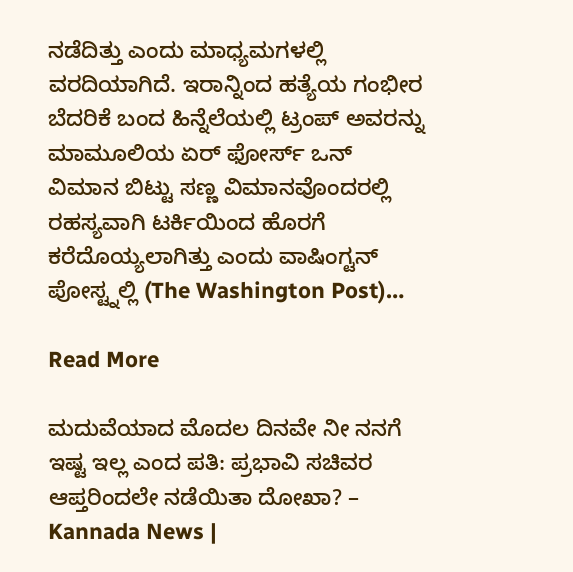ನಡೆದಿತ್ತು ಎಂದು ಮಾಧ್ಯಮಗಳಲ್ಲಿ ವರದಿಯಾಗಿದೆ. ಇರಾನ್ನಿಂದ ಹತ್ಯೆಯ ಗಂಭೀರ ಬೆದರಿಕೆ ಬಂದ ಹಿನ್ನೆಲೆಯಲ್ಲಿ ಟ್ರಂಪ್ ಅವರನ್ನು ಮಾಮೂಲಿಯ ಏರ್ ಫೋರ್ಸ್ ಒನ್ ವಿಮಾನ ಬಿಟ್ಟು ಸಣ್ಣ ವಿಮಾನವೊಂದರಲ್ಲಿ ರಹಸ್ಯವಾಗಿ ಟರ್ಕಿಯಿಂದ ಹೊರಗೆ ಕರೆದೊಯ್ಯಲಾಗಿತ್ತು ಎಂದು ವಾಷಿಂಗ್ಟನ್ ಪೋಸ್ಟ್ನಲ್ಲಿ (The Washington Post)…

Read More

ಮದುವೆಯಾದ ಮೊದಲ ದಿನವೇ ನೀ ನನಗೆ ಇಷ್ಟ ಇಲ್ಲ ಎಂದ ಪತಿ: ಪ್ರಭಾವಿ ಸಚಿವರ ಆಪ್ತರಿಂದಲೇ ನಡೆಯಿತಾ ದೋಖಾ? – Kannada News |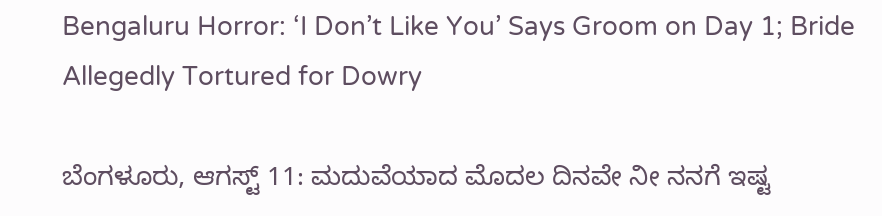Bengaluru Horror: ‘I Don’t Like You’ Says Groom on Day 1; Bride Allegedly Tortured for Dowry

ಬೆಂಗಳೂರು, ಆಗಸ್ಟ್ 11: ಮದುವೆಯಾದ ಮೊದಲ ದಿನವೇ ನೀ ನನಗೆ ಇಷ್ಟ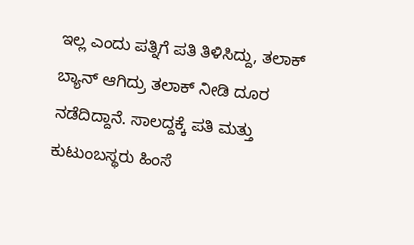ಇಲ್ಲ ಎಂದು ಪತ್ನಿಗೆ ಪತಿ ತಿಳಿಸಿದ್ದು, ತಲಾಕ್ ಬ್ಯಾನ್ ಆಗಿದ್ರು ತಲಾಕ್ ನೀಡಿ ದೂರ ನಡೆದಿದ್ದಾನೆ. ಸಾಲದ್ದಕ್ಕೆ ಪತಿ ಮತ್ತು ಕುಟುಂಬಸ್ಥರು ಹಿಂಸೆ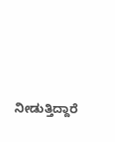ನೀಡುತ್ತಿದ್ದಾರೆ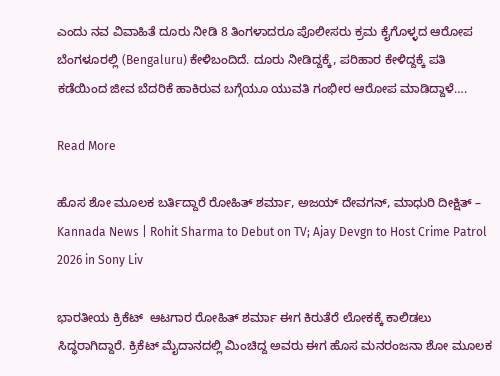ಎಂದು ನವ ವಿವಾಹಿತೆ ದೂರು ನೀಡಿ 8 ತಿಂಗಳಾದರೂ ಪೊಲೀಸರು ಕ್ರಮ ಕೈಗೊಳ್ಳದ ಆರೋಪ ಬೆಂಗಳೂರಲ್ಲಿ (Bengaluru) ಕೇಳಿಬಂದಿದೆ. ದೂರು ನೀಡಿದ್ದಕ್ಕೆ, ಪರಿಹಾರ ಕೇಳಿದ್ದಕ್ಕೆ ಪತಿ ಕಡೆಯಿಂದ ಜೀವ ಬೆದರಿಕೆ ಹಾಕಿರುವ ಬಗ್ಗೆಯೂ ಯುವತಿ ಗಂಭೀರ ಆರೋಪ ಮಾಡಿದ್ದಾಳೆ….

Read More

ಹೊಸ ಶೋ ಮೂಲಕ ಬರ್ತಿದ್ದಾರೆ ರೋಹಿತ್ ಶರ್ಮಾ, ಅಜಯ್ ದೇವಗನ್, ಮಾಧುರಿ ದೀಕ್ಷಿತ್ – Kannada News | Rohit Sharma to Debut on TV; Ajay Devgn to Host Crime Patrol 2026 in Sony Liv

ಭಾರತೀಯ ಕ್ರಿಕೆಟ್  ಆಟಗಾರ ರೋಹಿತ್ ಶರ್ಮಾ ಈಗ ಕಿರುತೆರೆ ಲೋಕಕ್ಕೆ ಕಾಲಿಡಲು ಸಿದ್ಧರಾಗಿದ್ದಾರೆ. ಕ್ರಿಕೆಟ್ ಮೈದಾನದಲ್ಲಿ ಮಿಂಚಿದ್ದ ಅವರು ಈಗ ಹೊಸ ಮನರಂಜನಾ ಶೋ ಮೂಲಕ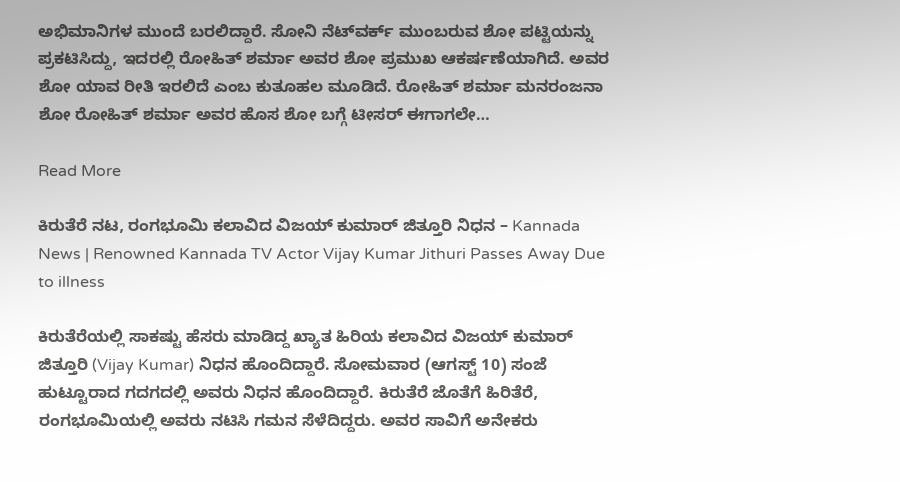ಅಭಿಮಾನಿಗಳ ಮುಂದೆ ಬರಲಿದ್ದಾರೆ. ಸೋನಿ ನೆಟ್‌ವರ್ಕ್ ಮುಂಬರುವ ಶೋ ಪಟ್ಟಿಯನ್ನು ಪ್ರಕಟಿಸಿದ್ದು, ಇದರಲ್ಲಿ ರೋಹಿತ್ ಶರ್ಮಾ ಅವರ ಶೋ ಪ್ರಮುಖ ಆಕರ್ಷಣೆಯಾಗಿದೆ. ಅವರ ಶೋ ಯಾವ ರೀತಿ ಇರಲಿದೆ ಎಂಬ ಕುತೂಹಲ ಮೂಡಿದೆ. ರೋಹಿತ್ ಶರ್ಮಾ ಮನರಂಜನಾ ಶೋ ರೋಹಿತ್ ಶರ್ಮಾ ಅವರ ಹೊಸ ಶೋ ಬಗ್ಗೆ ಟೀಸರ್ ಈಗಾಗಲೇ…

Read More

ಕಿರುತೆರೆ ನಟ, ರಂಗಭೂಮಿ ಕಲಾವಿದ ವಿಜಯ್ ಕುಮಾರ್ ಜಿತ್ತೂರಿ ನಿಧನ – Kannada News | Renowned Kannada TV Actor Vijay Kumar Jithuri Passes Away Due to illness

ಕಿರುತೆರೆಯಲ್ಲಿ ಸಾಕಷ್ಟು ಹೆಸರು ಮಾಡಿದ್ದ ಖ್ಯಾತ ಹಿರಿಯ ಕಲಾವಿದ ವಿಜಯ್ ಕುಮಾರ್ ಜಿತ್ತೂರಿ (Vijay Kumar) ನಿಧನ ಹೊಂದಿದ್ದಾರೆ. ಸೋಮವಾರ (ಆಗಸ್ಟ್ 10) ಸಂಜೆ ಹುಟ್ಟೂರಾದ ಗದಗದಲ್ಲಿ ಅವರು ನಿಧನ ಹೊಂದಿದ್ದಾರೆ. ಕಿರುತೆರೆ ಜೊತೆಗೆ ಹಿರಿತೆರೆ, ರಂಗಭೂಮಿಯಲ್ಲಿ ಅವರು ನಟಿಸಿ ಗಮನ ಸೆಳೆದಿದ್ದರು. ಅವರ ಸಾವಿಗೆ ಅನೇಕರು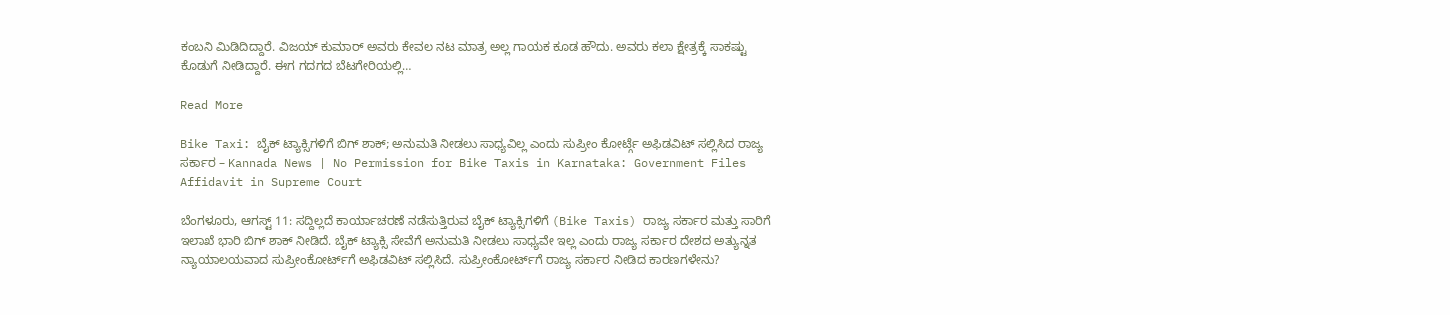ಕಂಬನಿ ಮಿಡಿದಿದ್ದಾರೆ. ವಿಜಯ್ ಕುಮಾರ್ ಅವರು ಕೇವಲ ನಟ ಮಾತ್ರ ಅಲ್ಲ ಗಾಯಕ ಕೂಡ ಹೌದು. ಅವರು ಕಲಾ ಕ್ಷೇತ್ರಕ್ಕೆ ಸಾಕಷ್ಟು ಕೊಡುಗೆ ನೀಡಿದ್ದಾರೆ. ಈಗ ಗದಗದ ಬೆಟಗೇರಿಯಲ್ಲಿ…

Read More

Bike Taxi: ಬೈಕ್ ಟ್ಯಾಕ್ಸಿಗಳಿಗೆ ಬಿಗ್ ಶಾಕ್; ಅನುಮತಿ ನೀಡಲು ಸಾಧ್ಯವಿಲ್ಲ ಎಂದು ಸುಪ್ರೀಂ ಕೋರ್ಟ್ಗೆ ಅಫಿಡವಿಟ್ ಸಲ್ಲಿಸಿದ ರಾಜ್ಯ ಸರ್ಕಾರ – Kannada News | No Permission for Bike Taxis in Karnataka: Government Files Affidavit in Supreme Court

ಬೆಂಗಳೂರು, ಆಗಸ್ಟ್ 11: ಸದ್ದಿಲ್ಲದೆ ಕಾರ್ಯಾಚರಣೆ ನಡೆಸುತ್ತಿರುವ ಬೈಕ್ ಟ್ಯಾಕ್ಸಿಗಳಿಗೆ (Bike Taxis) ರಾಜ್ಯ ಸರ್ಕಾರ ಮತ್ತು ಸಾರಿಗೆ ಇಲಾಖೆ ಭಾರಿ ಬಿಗ್ ಶಾಕ್ ನೀಡಿದೆ. ಬೈಕ್ ಟ್ಯಾಕ್ಸಿ ಸೇವೆಗೆ ಅನುಮತಿ ನೀಡಲು ಸಾಧ್ಯವೇ ಇಲ್ಲ ಎಂದು ರಾಜ್ಯ ಸರ್ಕಾರ ದೇಶದ ಅತ್ಯುನ್ನತ ನ್ಯಾಯಾಲಯವಾದ ಸುಪ್ರೀಂಕೋರ್ಟ್‌ಗೆ ಅಫಿಡವಿಟ್ ಸಲ್ಲಿಸಿದೆ. ಸುಪ್ರೀಂಕೋರ್ಟ್‌ಗೆ ರಾಜ್ಯ ಸರ್ಕಾರ ನೀಡಿದ ಕಾರಣಗಳೇನು?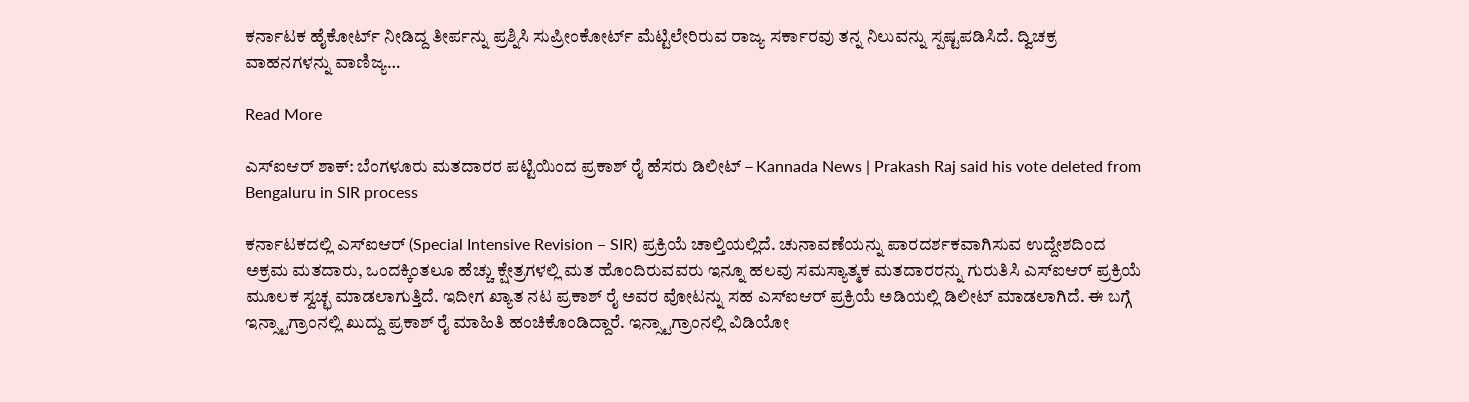ಕರ್ನಾಟಕ ಹೈಕೋರ್ಟ್ ನೀಡಿದ್ದ ತೀರ್ಪನ್ನು ಪ್ರಶ್ನಿಸಿ ಸುಪ್ರೀಂಕೋರ್ಟ್‌ ಮೆಟ್ಟಿಲೇರಿರುವ ರಾಜ್ಯ ಸರ್ಕಾರವು ತನ್ನ ನಿಲುವನ್ನು ಸ್ಪಷ್ಟಪಡಿಸಿದೆ. ದ್ವಿಚಕ್ರ ವಾಹನಗಳನ್ನು ವಾಣಿಜ್ಯ…

Read More

ಎಸ್ಐಆರ್ ಶಾಕ್: ಬೆಂಗಳೂರು ಮತದಾರರ ಪಟ್ಟಿಯಿಂದ ಪ್ರಕಾಶ್ ರೈ ಹೆಸರು ಡಿಲೀಟ್ – Kannada News | Prakash Raj said his vote deleted from Bengaluru in SIR process

ಕರ್ನಾಟಕದಲ್ಲಿ ಎಸ್ಐಆರ್ (Special Intensive Revision – SIR) ಪ್ರಕ್ರಿಯೆ ಚಾಲ್ತಿಯಲ್ಲಿದೆ. ಚುನಾವಣೆಯನ್ನು ಪಾರದರ್ಶಕವಾಗಿಸುವ ಉದ್ದೇಶದಿಂದ ಅಕ್ರಮ ಮತದಾರು, ಒಂದಕ್ಕಿಂತಲೂ ಹೆಚ್ಚು ಕ್ಷೇತ್ರಗಳಲ್ಲಿ ಮತ ಹೊಂದಿರುವವರು ಇನ್ನೂ ಹಲವು ಸಮಸ್ಯಾತ್ಮಕ ಮತದಾರರನ್ನು ಗುರುತಿಸಿ ಎಸ್ಐಆರ್ ಪ್ರಕ್ರಿಯೆ ಮೂಲಕ ಸ್ವಚ್ಛ ಮಾಡಲಾಗುತ್ತಿದೆ. ಇದೀಗ ಖ್ಯಾತ ನಟ ಪ್ರಕಾಶ್ ರೈ ಅವರ ವೋಟನ್ನು ಸಹ ಎಸ್ಐಆರ್ ಪ್ರಕ್ರಿಯೆ ಅಡಿಯಲ್ಲಿ ಡಿಲೀಟ್ ಮಾಡಲಾಗಿದೆ. ಈ ಬಗ್ಗೆ ಇನ್ಸ್ಟಾಗ್ರಾಂನಲ್ಲಿ ಖುದ್ದು ಪ್ರಕಾಶ್ ರೈ ಮಾಹಿತಿ ಹಂಚಿಕೊಂಡಿದ್ದಾರೆ. ಇನ್ಸ್ಟಾಗ್ರಾಂನಲ್ಲಿ ವಿಡಿಯೋ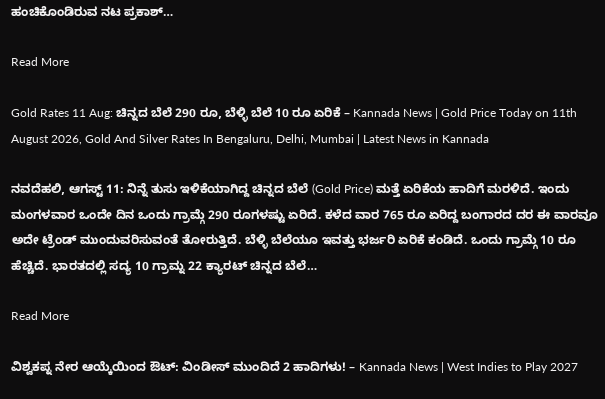ಹಂಚಿಕೊಂಡಿರುವ ನಟ ಪ್ರಕಾಶ್…

Read More

Gold Rates 11 Aug: ಚಿನ್ನದ ಬೆಲೆ 290 ರೂ, ಬೆಳ್ಳಿ ಬೆಲೆ 10 ರೂ ಏರಿಕೆ – Kannada News | Gold Price Today on 11th August 2026, Gold And Silver Rates In Bengaluru, Delhi, Mumbai | Latest News in Kannada

ನವದೆಹಲಿ, ಆಗಸ್ಟ್ 11: ನಿನ್ನೆ ತುಸು ಇಳಿಕೆಯಾಗಿದ್ದ ಚಿನ್ನದ ಬೆಲೆ (Gold Price) ಮತ್ತೆ ಏರಿಕೆಯ ಹಾದಿಗೆ ಮರಳಿದೆ. ಇಂದು ಮಂಗಳವಾರ ಒಂದೇ ದಿನ ಒಂದು ಗ್ರಾಮ್ಗೆ 290 ರೂಗಳಷ್ಟು ಏರಿದೆ. ಕಳೆದ ವಾರ 765 ರೂ ಏರಿದ್ದ ಬಂಗಾರದ ದರ ಈ ವಾರವೂ ಅದೇ ಟ್ರೆಂಡ್ ಮುಂದುವರಿಸುವಂತೆ ತೋರುತ್ತಿದೆ. ಬೆಳ್ಳಿ ಬೆಲೆಯೂ ಇವತ್ತು ಭರ್ಜರಿ ಏರಿಕೆ ಕಂಡಿದೆ. ಒಂದು ಗ್ರಾಮ್ಗೆ 10 ರೂ ಹೆಚ್ಚಿದೆ. ಭಾರತದಲ್ಲಿ ಸದ್ಯ 10 ಗ್ರಾಮ್ನ 22 ಕ್ಯಾರಟ್ ಚಿನ್ನದ ಬೆಲೆ…

Read More

ವಿಶ್ವಕಪ್ನ ನೇರ ಆಯ್ಕೆಯಿಂದ ಔಟ್: ವಿಂಡೀಸ್ ಮುಂದಿದೆ 2 ಹಾದಿಗಳು! – Kannada News | West Indies to Play 2027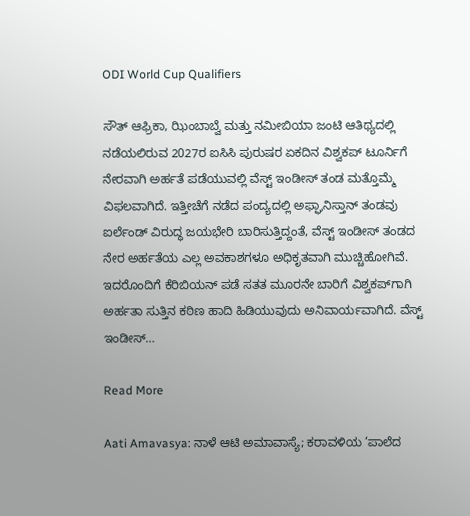ODI World Cup Qualifiers

ಸೌತ್ ಆಫ್ರಿಕಾ, ಝಿಂಬಾಬ್ವೆ ಮತ್ತು ನಮೀಬಿಯಾ ಜಂಟಿ ಆತಿಥ್ಯದಲ್ಲಿ ನಡೆಯಲಿರುವ 2027ರ ಐಸಿಸಿ ಪುರುಷರ ಏಕದಿನ ವಿಶ್ವಕಪ್ ಟೂರ್ನಿಗೆ ನೇರವಾಗಿ ಅರ್ಹತೆ ಪಡೆಯುವಲ್ಲಿ ವೆಸ್ಟ್ ಇಂಡೀಸ್ ತಂಡ ಮತ್ತೊಮ್ಮೆ ವಿಫಲವಾಗಿದೆ. ಇತ್ತೀಚೆಗೆ ನಡೆದ ಪಂದ್ಯದಲ್ಲಿ ಅಫ್ಘಾನಿಸ್ತಾನ್ ತಂಡವು ಐರ್ಲೆಂಡ್ ವಿರುದ್ಧ ಜಯಭೇರಿ ಬಾರಿಸುತ್ತಿದ್ದಂತೆ, ವೆಸ್ಟ್ ಇಂಡೀಸ್ ತಂಡದ ನೇರ ಅರ್ಹತೆಯ ಎಲ್ಲ ಅವಕಾಶಗಳೂ ಅಧಿಕೃತವಾಗಿ ಮುಚ್ಚಿಹೋಗಿವೆ. ಇದರೊಂದಿಗೆ ಕೆರಿಬಿಯನ್ ಪಡೆ ಸತತ ಮೂರನೇ ಬಾರಿಗೆ ವಿಶ್ವಕಪ್‌ಗಾಗಿ ಅರ್ಹತಾ ಸುತ್ತಿನ ಕಠಿಣ ಹಾದಿ ಹಿಡಿಯುವುದು ಅನಿವಾರ್ಯವಾಗಿದೆ. ವೆಸ್ಟ್ ಇಂಡೀಸ್…

Read More

Aati Amavasya: ನಾಳೆ ಆಟಿ ಅಮಾವಾಸ್ಯೆ; ಕರಾವಳಿಯ ‘ಪಾಲೆದ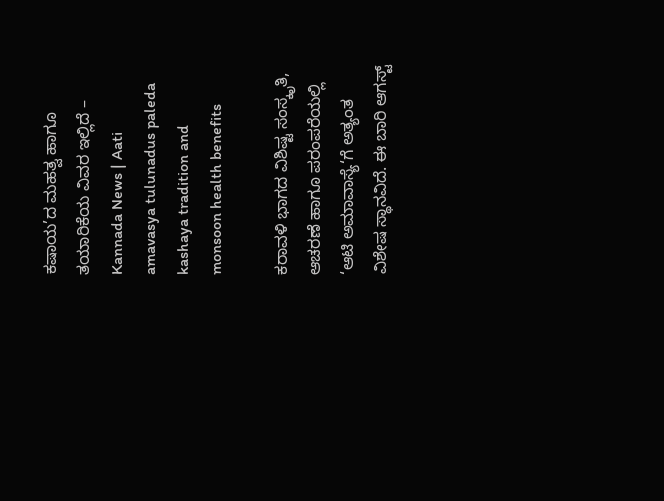ಕಷಾಯ’ದ ಮಹತ್ವ ಹಾಗೂ ತಯಾರಿಕೆಯ ವಿವರ ಇಲ್ಲಿದೆ – Kannada News | Aati amavasya tulunadus paleda kashaya tradition and monsoon health benefits

ಕರಾವಳಿ ಭಾಗದ ವಿಶಿಷ್ಟ ಸಂಸ್ಕೃತಿ, ಆಚರಣೆ ಹಾಗೂ ಪರಂಪರೆಯಲ್ಲಿ ‘ಆಟಿ ಅಮಾವಾಸ್ಯೆ‘ಗೆ ಅತ್ಯಂತ ವಿಶೇಷ ಸ್ಥಾನವಿದೆ. ಈ ಬಾರಿ ಆಗಸ್ಟ್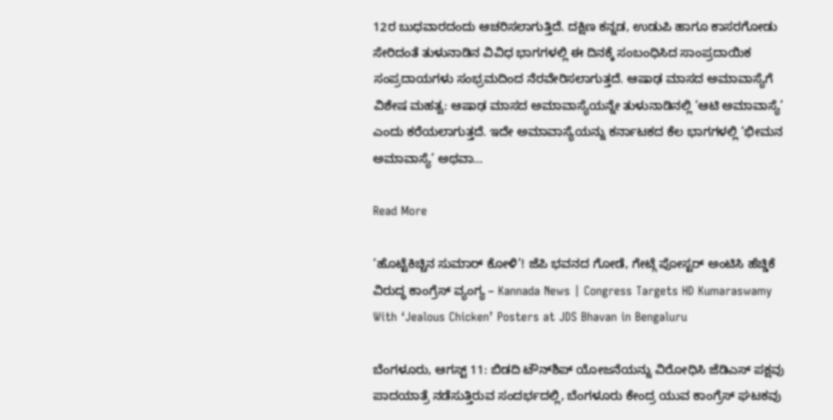12ರ ಬುಧವಾರದಂದು ಆಚರಿಸಲಾಗುತ್ತಿದೆ. ದಕ್ಷಿಣ ಕನ್ನಡ, ಉಡುಪಿ ಹಾಗೂ ಕಾಸರಗೋಡು ಸೇರಿದಂತೆ ತುಳುನಾಡಿನ ವಿವಿಧ ಭಾಗಗಳಲ್ಲಿ ಈ ದಿನಕ್ಕೆ ಸಂಬಂಧಿಸಿದ ಸಾಂಪ್ರದಾಯಿಕ ಸಂಪ್ರದಾಯಗಳು ಸಂಭ್ರಮದಿಂದ ನೆರವೇರಿಸಲಾಗುತ್ತದೆ. ಆಷಾಢ ಮಾಸದ ಅಮಾವಾಸ್ಯೆಗೆ ವಿಶೇಷ ಮಹತ್ವ: ಆಷಾಢ ಮಾಸದ ಅಮಾವಾಸ್ಯೆಯನ್ನೇ ತುಳುನಾಡಿನಲ್ಲಿ ‘ಆಟಿ ಅಮಾವಾಸ್ಯೆ’ ಎಂದು ಕರೆಯಲಾಗುತ್ತದೆ. ಇದೇ ಅಮಾವಾಸ್ಯೆಯನ್ನು ಕರ್ನಾಟಕದ ಕೆಲ ಭಾಗಗಳಲ್ಲಿ ‘ಭೀಮನ ಅಮಾವಾಸ್ಯೆ’ ಅಥವಾ…

Read More

‘ಹೊಟ್ಟೆಕಿಚ್ಚಿನ ಸುಮಾರ್ ಕೋಳಿ’! ಜೆಪಿ ಭವನದ ಗೋಡೆ, ಗೇಟ್ಗೆ ಪೋಸ್ಟರ್ ಅಂಟಿಸಿ ಹೆಚ್ಡಿಕೆ ವಿರುದ್ಧ ಕಾಂಗ್ರೆಸ್ ವ್ಯಂಗ್ಯ – Kannada News | Congress Targets HD Kumaraswamy With ‘Jealous Chicken’ Posters at JDS Bhavan in Bengaluru

ಬೆಂಗಳೂರು, ಆಗಸ್ಟ್ 11: ಬಿಡದಿ ಟೌನ್‌ಶಿಪ್ ಯೋಜನೆಯನ್ನು ವಿರೋಧಿಸಿ ಜೆಡಿಎಸ್ ಪಕ್ಷವು ಪಾದಯಾತ್ರೆ ನಡೆಸುತ್ತಿರುವ ಸಂದರ್ಭದಲ್ಲಿ, ಬೆಂಗಳೂರು ಕೇಂದ್ರ ಯುವ ಕಾಂಗ್ರೆಸ್ ಘಟಕವು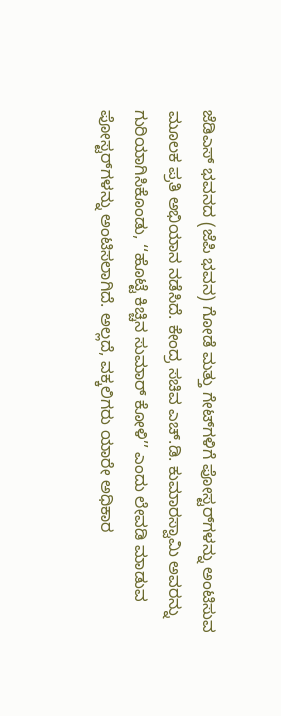ಜೆಡಿಎಸ್ ಭವನದ (ಜೆಪಿ ಭವನ) ಗೋಡೆ ಮತ್ತು ಗೇಟ್‌ಗಳಿಗೆ ಪೋಸ್ಟರ್‌ಗಳನ್ನು ಅಂಟಿಸುವ ಮೂಲಕ ಪ್ರತಿ ಅಭಿಯಾನ ನಡೆಸಿದೆ. ಕೇಂದ್ರ ಸಚಿವ ಎಚ್.ಡಿ. ಕುಮಾರಸ್ವಾಮಿ ಅವರನ್ನು ಗುರಿಯಾಗಿಸಿಕೊಂಡು, ‘‘ಹೊಟ್ಟೆ ಕಿಚ್ಚಿನ ಸುಮಾರ್ ಕೋಳಿ’’ ಎಂದು ಲೇವಡಿ ಮಾಡುವ ಪೋಸ್ಟರ್‌ಗಳನ್ನು ಅಂಟಿಸಲಾಗಿದೆ. ಅಲ್ಲದೆ, ವಕ್ಕಲಿಗರು ಯಾರೇ ಅಧಿಕಾರ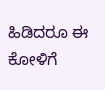ಹಿಡಿದರೂ ಈ ಕೋಳಿಗೆ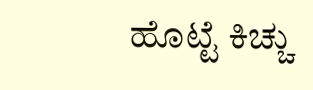ಹೊಟ್ಟೆ ಕಿಚ್ಚು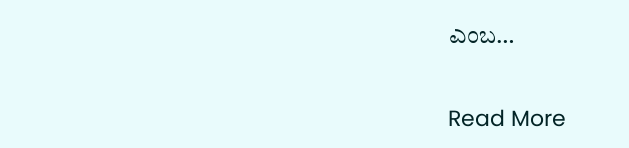ಎಂಬ…

Read More